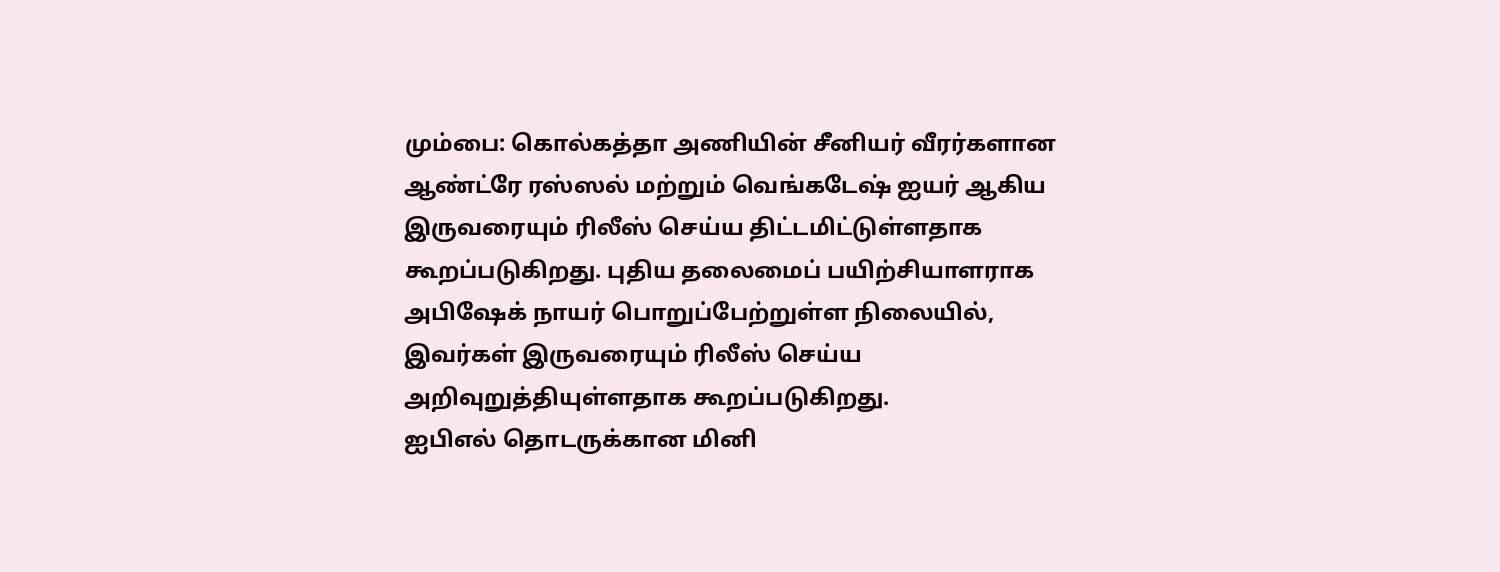மும்பை: கொல்கத்தா அணியின் சீனியர் வீரர்களான ஆண்ட்ரே ரஸ்ஸல் மற்றும் வெங்கடேஷ் ஐயர் ஆகிய இருவரையும் ரிலீஸ் செய்ய திட்டமிட்டுள்ளதாக கூறப்படுகிறது. புதிய தலைமைப் பயிற்சியாளராக அபிஷேக் நாயர் பொறுப்பேற்றுள்ள நிலையில், இவர்கள் இருவரையும் ரிலீஸ் செய்ய அறிவுறுத்தியுள்ளதாக கூறப்படுகிறது.
ஐபிஎல் தொடருக்கான மினி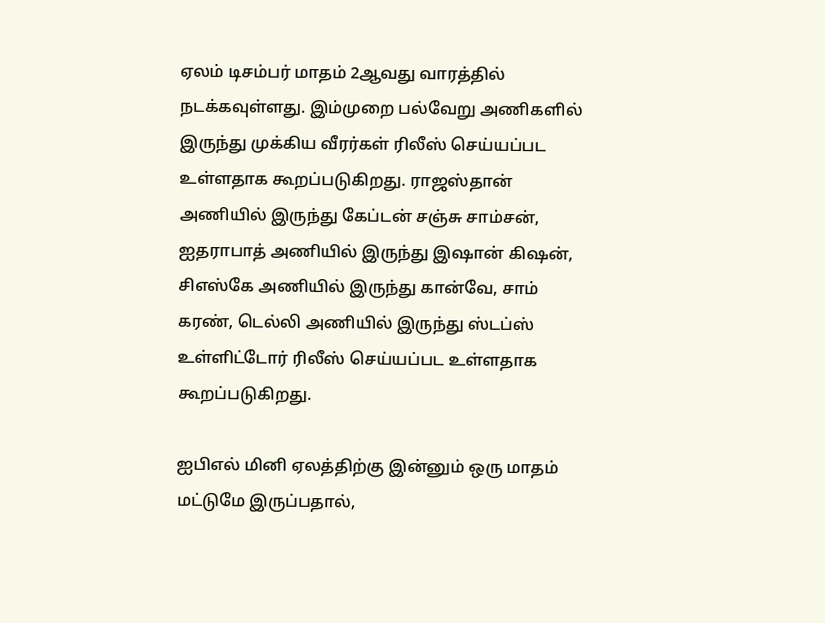ஏலம் டிசம்பர் மாதம் 2ஆவது வாரத்தில் நடக்கவுள்ளது. இம்முறை பல்வேறு அணிகளில் இருந்து முக்கிய வீரர்கள் ரிலீஸ் செய்யப்பட உள்ளதாக கூறப்படுகிறது. ராஜஸ்தான் அணியில் இருந்து கேப்டன் சஞ்சு சாம்சன், ஐதராபாத் அணியில் இருந்து இஷான் கிஷன், சிஎஸ்கே அணியில் இருந்து கான்வே, சாம் கரண், டெல்லி அணியில் இருந்து ஸ்டப்ஸ் உள்ளிட்டோர் ரிலீஸ் செய்யப்பட உள்ளதாக கூறப்படுகிறது.

ஐபிஎல் மினி ஏலத்திற்கு இன்னும் ஒரு மாதம் மட்டுமே இருப்பதால்,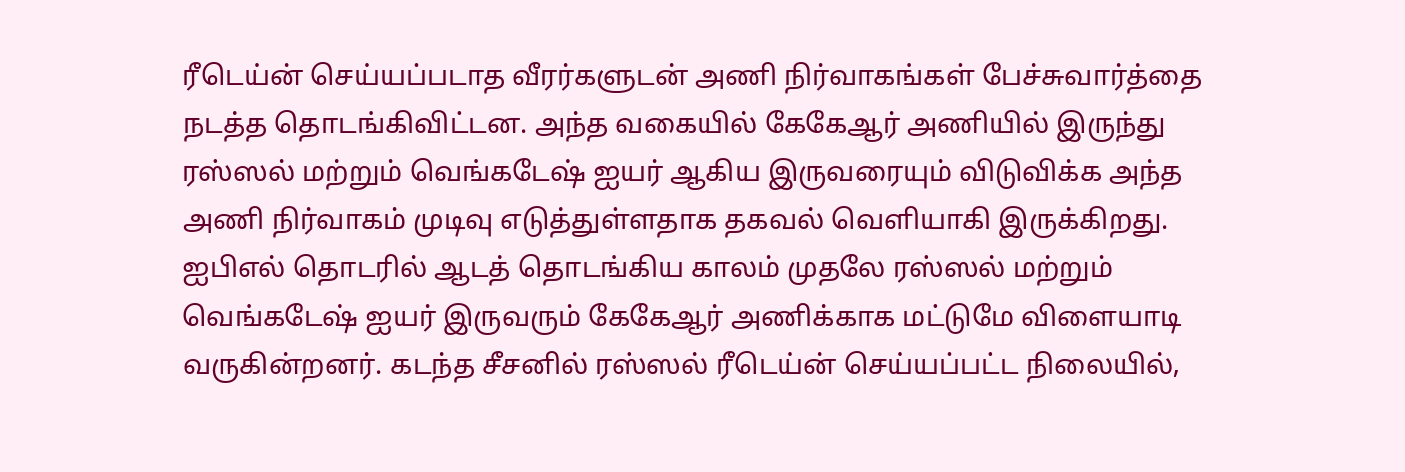ரீடெய்ன் செய்யப்படாத வீரர்களுடன் அணி நிர்வாகங்கள் பேச்சுவார்த்தை நடத்த தொடங்கிவிட்டன. அந்த வகையில் கேகேஆர் அணியில் இருந்து ரஸ்ஸல் மற்றும் வெங்கடேஷ் ஐயர் ஆகிய இருவரையும் விடுவிக்க அந்த அணி நிர்வாகம் முடிவு எடுத்துள்ளதாக தகவல் வெளியாகி இருக்கிறது.
ஐபிஎல் தொடரில் ஆடத் தொடங்கிய காலம் முதலே ரஸ்ஸல் மற்றும் வெங்கடேஷ் ஐயர் இருவரும் கேகேஆர் அணிக்காக மட்டுமே விளையாடி வருகின்றனர். கடந்த சீசனில் ரஸ்ஸல் ரீடெய்ன் செய்யப்பட்ட நிலையில்,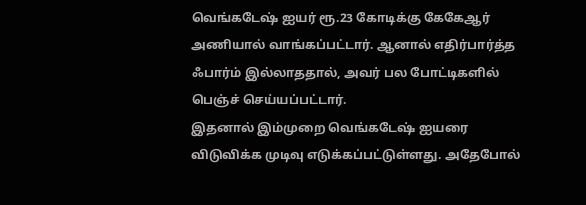வெங்கடேஷ் ஐயர் ரூ.23 கோடிக்கு கேகேஆர் அணியால் வாங்கப்பட்டார். ஆனால் எதிர்பார்த்த ஃபார்ம் இல்லாததால், அவர் பல போட்டிகளில் பெஞ்ச் செய்யப்பட்டார்.
இதனால் இம்முறை வெங்கடேஷ் ஐயரை விடுவிக்க முடிவு எடுக்கப்பட்டுள்ளது. அதேபோல்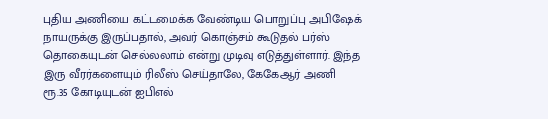புதிய அணியை கட்டமைக்க வேண்டிய பொறுப்பு அபிஷேக் நாயருக்கு இருப்பதால், அவர் கொஞ்சம் கூடுதல் பர்ஸ் தொகையுடன் செல்லலாம் என்று முடிவு எடுத்துள்ளார். இந்த இரு வீரர்களையும் ரிலீஸ் செய்தாலே, கேகேஆர் அணி ரூ.35 கோடியுடன் ஐபிஎல்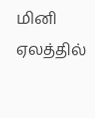மினி ஏலத்தில்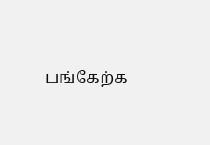பங்கேற்க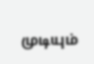முடியும்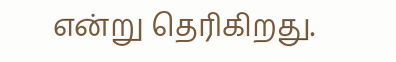என்று தெரிகிறது.